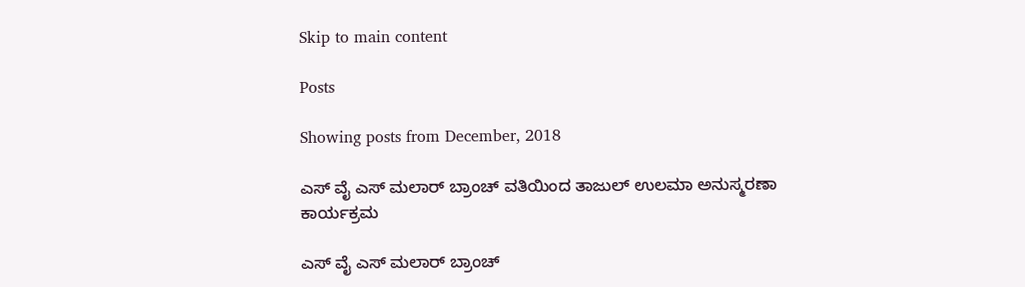Skip to main content

Posts

Showing posts from December, 2018

ಎಸ್ ವೈ ಎಸ್ ಮಲಾರ್ ಬ್ರಾಂಚ್ ವತಿಯಿಂದ ತಾಜುಲ್ ಉಲಮಾ ಅನುಸ್ಮರಣಾ ಕಾರ್ಯಕ್ರಮ

ಎಸ್ ವೈ ಎಸ್ ಮಲಾರ್ ಬ್ರಾಂಚ್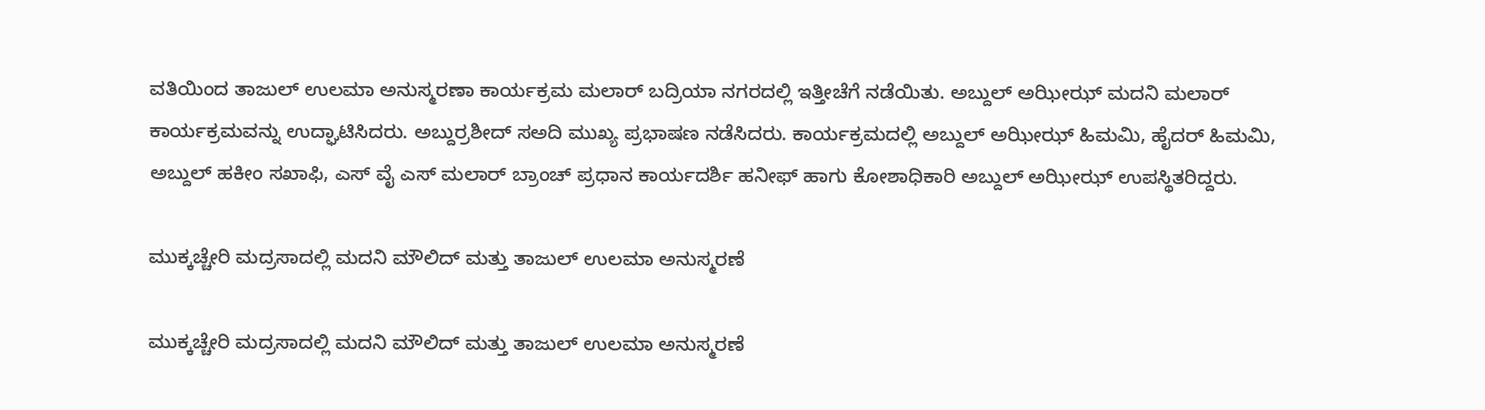ವತಿಯಿಂದ ತಾಜುಲ್ ಉಲಮಾ ಅನುಸ್ಮರಣಾ ಕಾರ್ಯಕ್ರಮ ಮಲಾರ್ ಬದ್ರಿಯಾ ನಗರದಲ್ಲಿ ಇತ್ತೀಚೆಗೆ ನಡೆಯಿತು. ಅಬ್ದುಲ್ ಅಝೀಝ್ ಮದನಿ ಮಲಾರ್ ಕಾರ್ಯಕ್ರಮವನ್ನು ಉದ್ಘಾಟಿಸಿದರು. ಅಬ್ದುರ್ರಶೀದ್ ಸಅದಿ ಮುಖ್ಯ ಪ್ರಭಾಷಣ ನಡೆಸಿದರು. ಕಾರ್ಯಕ್ರಮದಲ್ಲಿ ಅಬ್ದುಲ್ ಅಝೀಝ್ ಹಿಮಮಿ, ಹೈದರ್ ಹಿಮಮಿ, ಅಬ್ದುಲ್ ಹಕೀಂ ಸಖಾಫಿ, ಎಸ್ ವೈ ಎಸ್ ಮಲಾರ್ ಬ್ರಾಂಚ್ ಪ್ರಧಾನ ಕಾರ್ಯದರ್ಶಿ ಹನೀಫ್ ಹಾಗು ಕೋಶಾಧಿಕಾರಿ ಅಬ್ದುಲ್ ಅಝೀಝ್ ಉಪಸ್ಥಿತರಿದ್ದರು.

ಮುಕ್ಕಚ್ಚೇರಿ ಮದ್ರಸಾದಲ್ಲಿ‌ ಮದನಿ ಮೌಲಿದ್ ಮತ್ತು ತಾಜುಲ್ ಉಲಮಾ ಅನುಸ್ಮರಣೆ

ಮುಕ್ಕಚ್ಚೇರಿ ಮದ್ರಸಾದಲ್ಲಿ‌ ಮದನಿ ಮೌಲಿದ್ ಮತ್ತು ತಾಜುಲ್ ಉಲಮಾ ಅನುಸ್ಮರಣೆ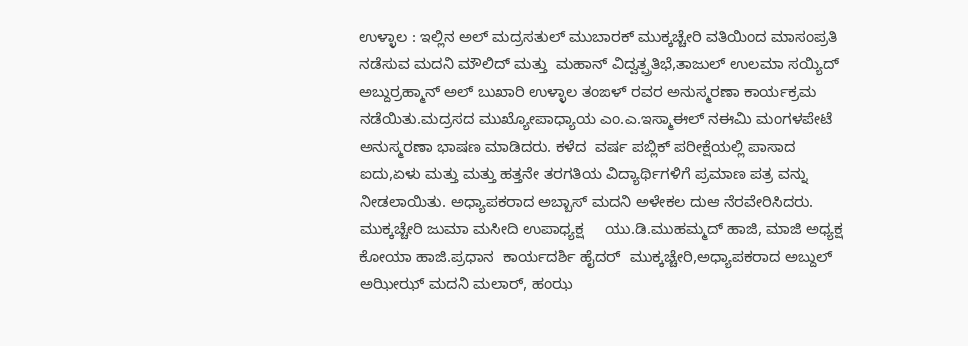ಉಳ್ಳಾಲ : ಇಲ್ಲಿನ ಅಲ್ ಮದ್ರಸತುಲ್ ಮುಬಾರಕ್ ಮುಕ್ಕಚ್ಚೇರಿ ವತಿಯಿಂದ ಮಾಸಂಪ್ರತಿ ನಡೆಸುವ ಮದನಿ ಮೌಲಿದ್ ಮತ್ತು  ಮಹಾನ್ ವಿದ್ವತ್ಪ್ರತಿಭೆ,ತಾಜುಲ್ ಉಲಮಾ ಸಯ್ಯಿದ್ ಅಬ್ದುರ್ರಹ್ಮಾನ್ ಅಲ್ ಬುಖಾರಿ ಉಳ್ಳಾಲ ತಂಙಳ್ ರವರ ಅನುಸ್ಮರಣಾ ಕಾರ್ಯಕ್ರಮ ನಡೆಯಿತು.ಮದ್ರಸದ ಮುಖ್ಯೋಪಾಧ್ಯಾಯ ಎಂ.ಎ.ಇಸ್ಮಾಈಲ್ ನಈಮಿ ಮಂಗಳಪೇಟೆ‌ ಅನುಸ್ಮರಣಾ ಭಾಷಣ ಮಾಡಿದರು. ಕಳೆದ  ವರ್ಷ ಪಬ್ಲಿಕ್ ಪರೀಕ್ಷೆಯಲ್ಲಿ ಪಾಸಾದ ಐದು,ಏಳು ಮತ್ತು ಮತ್ತು ಹತ್ತನೇ ತರಗತಿಯ ವಿದ್ಯಾರ್ಥಿಗಳಿಗೆ ಪ್ರಮಾಣ ಪತ್ರ ವನ್ನು ನೀಡಲಾಯಿತು. ಅಧ್ಯಾಪಕರಾದ ಅಬ್ಬಾಸ್ ಮದನಿ ಅಳೇಕಲ ದುಆ ನೆರವೇರಿಸಿದರು. ಮುಕ್ಕಚ್ಚೇರಿ ಜುಮಾ ಮಸೀದಿ ಉಪಾಧ್ಯಕ್ಷ     ಯು.ಡಿ.ಮುಹಮ್ಮದ್ ಹಾಜಿ, ಮಾಜಿ ಅಧ್ಯಕ್ಷ ಕೋಯಾ ಹಾಜಿ.ಪ್ರಧಾನ  ಕಾರ್ಯದರ್ಶಿ ಹೈದರ್  ಮುಕ್ಕಚ್ಚೇರಿ,ಅಧ್ಯಾಪಕರಾದ ಅಬ್ದುಲ್ ಅಝೀಝ್ ಮದನಿ ಮಲಾರ್, ಹಂಝ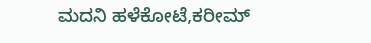ಮದನಿ ಹಳೆಕೋಟೆ,ಕರೀಮ್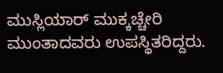ಮುಸ್ಲಿಯಾರ್ ಮುಕ್ಕಚ್ಚೇರಿ ಮುಂತಾದವರು ಉಪಸ್ಥಿತರಿದ್ದರು.